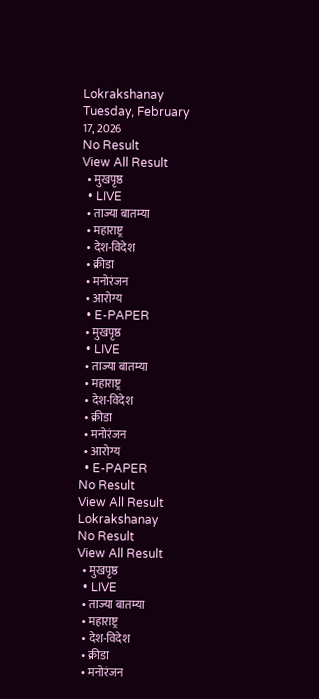Lokrakshanay
Tuesday, February 17, 2026
No Result
View All Result
  • मुखपृष्ठ
  • LIVE
  • ताज्या बातम्या
  • महाराष्ट्र
  • देश-विदेश
  • क्रीडा
  • मनोरंजन
  • आरोग्य
  • E-PAPER
  • मुखपृष्ठ
  • LIVE
  • ताज्या बातम्या
  • महाराष्ट्र
  • देश-विदेश
  • क्रीडा
  • मनोरंजन
  • आरोग्य
  • E-PAPER
No Result
View All Result
Lokrakshanay
No Result
View All Result
  • मुखपृष्ठ
  • LIVE
  • ताज्या बातम्या
  • महाराष्ट्र
  • देश-विदेश
  • क्रीडा
  • मनोरंजन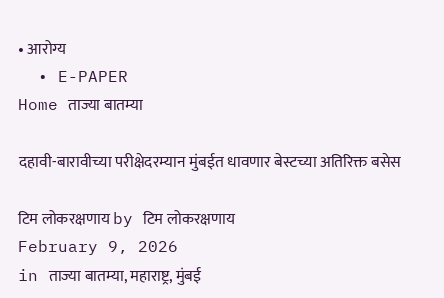• आरोग्य
  • E-PAPER
Home ताज्या बातम्या

दहावी-बारावीच्या परीक्षेदरम्यान मुंबईत धावणार बेस्टच्या अतिरिक्त बसेस

टिम लोकरक्षणाय by टिम लोकरक्षणाय
February 9, 2026
in ताज्या बातम्या, महाराष्ट्र, मुंबई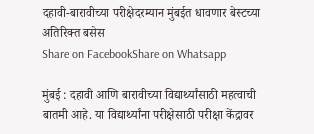दहावी-बारावीच्या परीक्षेदरम्यान मुंबईत धावणार बेस्टच्या अतिरिक्त बसेस
Share on FacebookShare on Whatsapp

मुंबई : दहावी आणि बारावीच्या विद्यार्थ्यांसाठी महत्वाची बातमी आहे. या विद्यार्थ्यांना परीक्षेसाठी परीक्षा केंद्रावर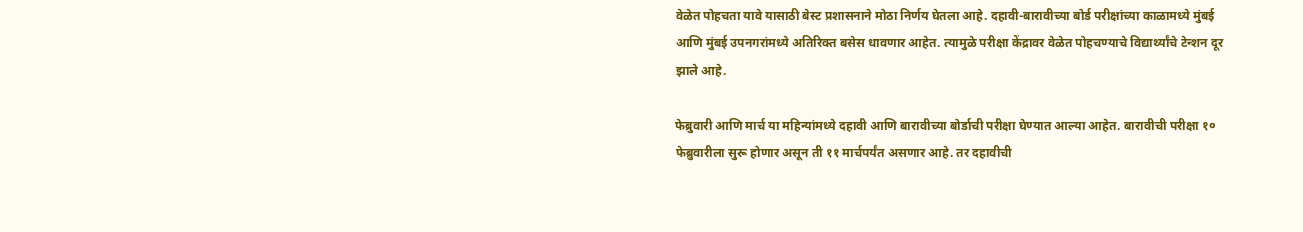वेळेत पोहचता यावे यासाठी बेस्ट प्रशासनाने मोठा निर्णय घेतला आहे. दहावी-बारावीच्या बोर्ड परीक्षांच्या काळामध्ये मुंबई आणि मुंबई उपनगरांमध्ये अतिरिक्त बसेस धावणार आहेत. त्यामुळे परीक्षा केंद्रावर वेळेत पोहचण्याचे विद्यार्थ्यांचे टेन्शन दूर झाले आहे.

फेब्रुवारी आणि मार्च या महिन्यांमध्ये दहावी आणि बारावीच्या बोर्डाची परीक्षा घेण्यात आल्या आहेत. बारावीची परीक्षा १० फेब्रुवारीला सुरू होणार असून ती ११ मार्चपर्यंत असणार आहे. तर दहावीची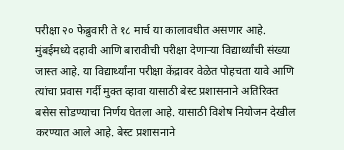परीक्षा २० फेब्रुवारी ते १८ मार्च या कालावधीत असणार आहे. मुंबईमध्ये दहावी आणि बारावीची परीक्षा देणाऱ्या विद्यार्थ्यांची संख्या जास्त आहे. या विद्यार्थ्यांना परीक्षा केंद्रावर वेळेत पोहचता यावे आणि त्यांचा प्रवास गर्दी मुक्त व्हावा यासाठी बेस्ट प्रशासनाने अतिरिक्त बसेस सोडण्याचा निर्णय घेतला आहे. यासाठी विशेष नियोजन देखील करण्यात आले आहे. बेस्ट प्रशासनाने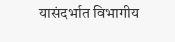यासंदर्भात विभागीय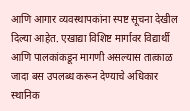आणि आगार व्यवस्थापकांना स्पष्ट सूचना देखील दिल्या आहेत. एखाद्या विशिष्ट मार्गावर विद्यार्थी आणि पालकांकडून मागणी असल्यास तात्काळ जादा बस उपलब्ध करून देण्याचे अधिकार स्थानिक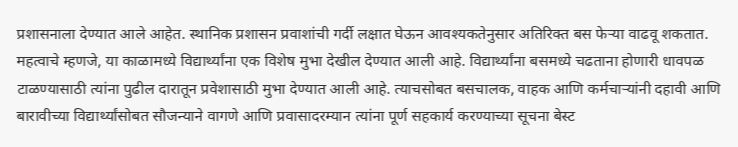प्रशासनाला देण्यात आले आहेत. स्थानिक प्रशासन प्रवाशांची गर्दी लक्षात घेऊन आवश्यकतेनुसार अतिरिक्त बस फेऱ्या वाढवू शकतात. महत्वाचे म्हणजे, या काळामध्ये विद्यार्थ्यांना एक विशेष मुभा देखील देण्यात आली आहे. विद्यार्थ्यांना बसमध्ये चढताना होणारी धावपळ टाळण्यासाठी त्यांना पुढील दारातून प्रवेशासाठी मुभा देण्यात आली आहे. त्याचसोबत बसचालक, वाहक आणि कर्मचाऱ्यांनी दहावी आणि बारावीच्या विद्यार्थ्यांसोबत सौजन्याने वागणे आणि प्रवासादरम्यान त्यांना पूर्ण सहकार्य करण्याच्या सूचना बेस्ट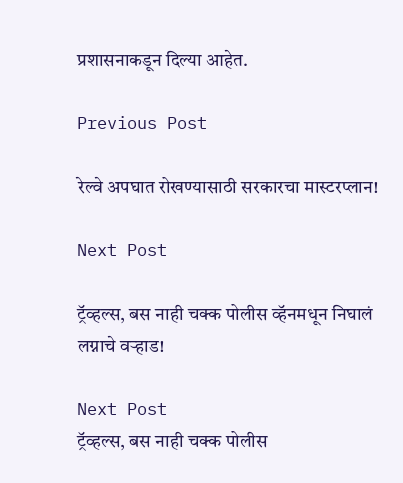प्रशासनाकडून दिल्या आहेत.

Previous Post

रेल्वे अपघात रोखण्यासाठी सरकारचा मास्टरप्लान!

Next Post

ट्रॅव्हल्स, बस नाही चक्क पोलीस व्हॅनमधून निघालं लग्नाचे वऱ्हाड!

Next Post
ट्रॅव्हल्स, बस नाही चक्क पोलीस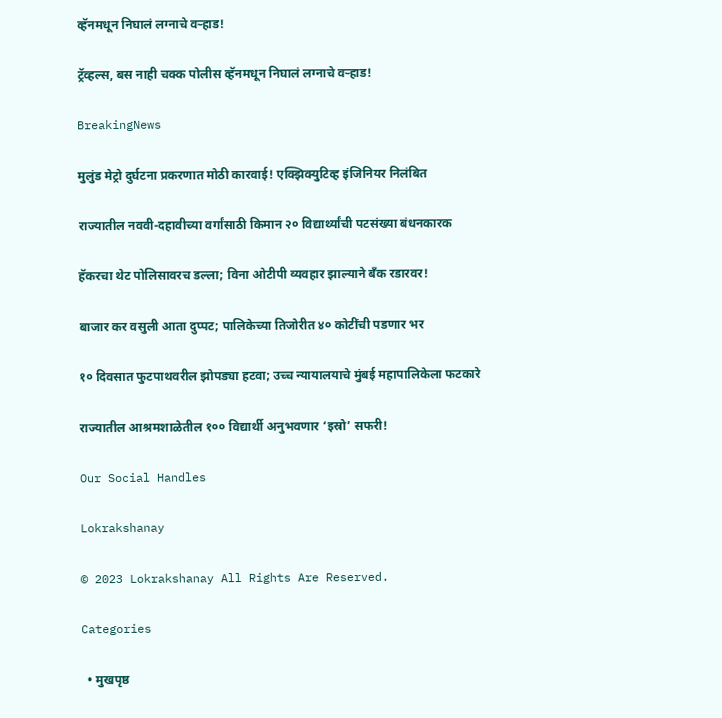व्हॅनमधून निघालं लग्नाचे वऱ्हाड!

ट्रॅव्हल्स, बस नाही चक्क पोलीस व्हॅनमधून निघालं लग्नाचे वऱ्हाड!

BreakingNews

मुलुंड मेट्रो दुर्घटना प्रकरणात मोठी कारवाई! एक्झिक्युटिव्ह इंजिनियर निलंबित

राज्यातील नववी-दहावीच्या वर्गांसाठी किमान २० विद्यार्थ्यांची पटसंख्या बंधनकारक

हॅकरचा थेट पोलिसावरच डल्ला; विना ओटीपी व्यवहार झाल्याने बँक रडारवर!

बाजार कर वसुली आता दुप्पट; पालिकेच्या तिजोरीत ४० कोटींची पडणार भर

१० दिवसात फुटपाथवरील झोपड्या हटवा; उच्च न्यायालयाचे मुंबई महापालिकेला फटकारे

राज्यातील आश्रमशाळेतील १०० विद्यार्थी अनुभवणार ‘इस्रो’ सफरी!

Our Social Handles

Lokrakshanay

© 2023 Lokrakshanay All Rights Are Reserved.

Categories

  • मुखपृष्ठ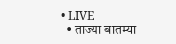• LIVE
  • ताज्या बातम्या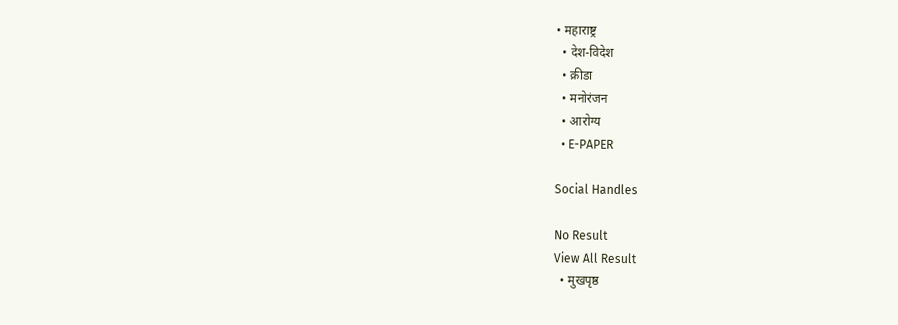• महाराष्ट्र
  • देश-विदेश
  • क्रीडा
  • मनोरंजन
  • आरोग्य
  • E-PAPER

Social Handles

No Result
View All Result
  • मुखपृष्ठ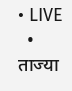• LIVE
  • ताज्या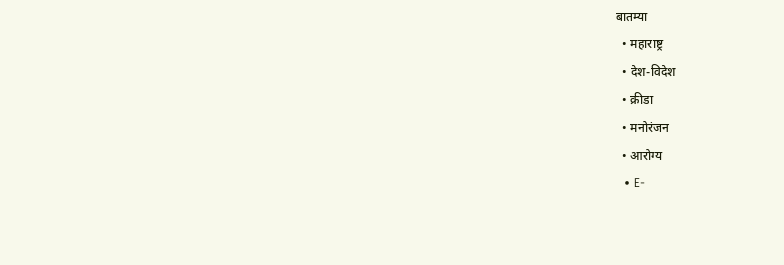बातम्या
  • महाराष्ट्र
  • देश-विदेश
  • क्रीडा
  • मनोरंजन
  • आरोग्य
  • E-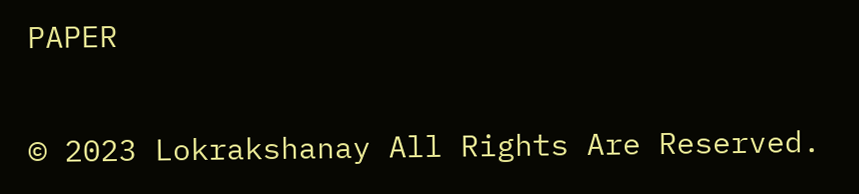PAPER

© 2023 Lokrakshanay All Rights Are Reserved.